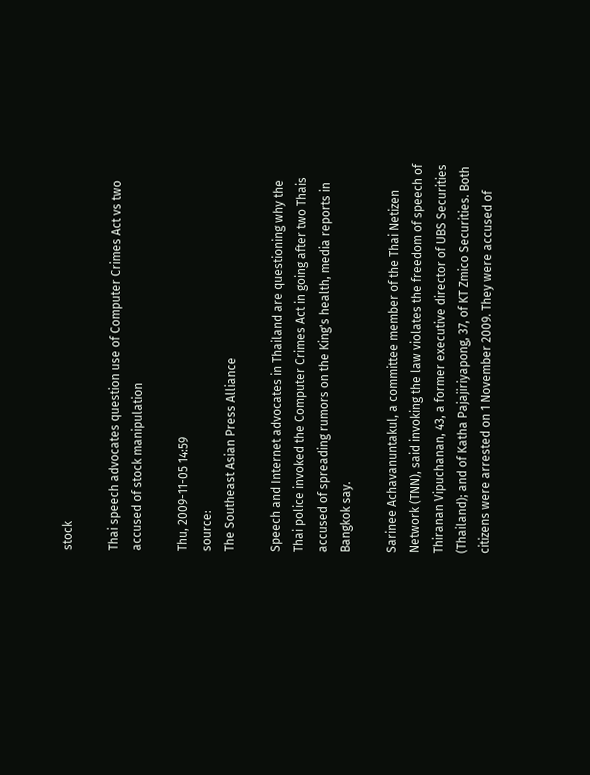stock

Thai speech advocates question use of Computer Crimes Act vs two accused of stock manipulation

Thu, 2009-11-05 14:59
source:
The Southeast Asian Press Alliance

Speech and Internet advocates in Thailand are questioning why the Thai police invoked the Computer Crimes Act in going after two Thais accused of spreading rumors on the King's health, media reports in Bangkok say.

Sarinee Achavanuntakul, a committee member of the Thai Netizen Network (TNN), said invoking the law violates the freedom of speech of Thiranan Vipuchanan, 43, a former executive director of UBS Securities (Thailand); and of Katha Pajajiriyapong, 37, of KT Zmico Securities. Both citizens were arrested on 1 November 2009. They were accused of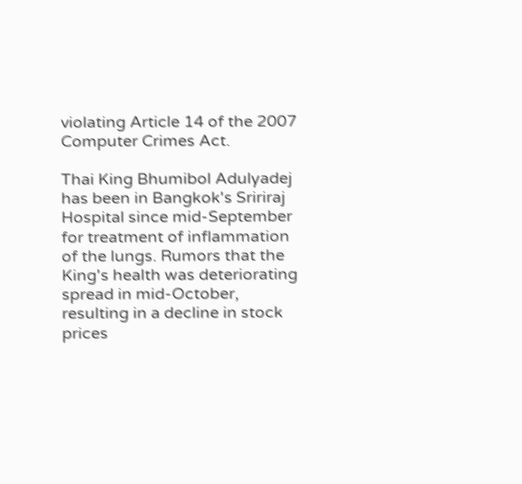violating Article 14 of the 2007 Computer Crimes Act.

Thai King Bhumibol Adulyadej has been in Bangkok's Sririraj Hospital since mid-September for treatment of inflammation of the lungs. Rumors that the King's health was deteriorating spread in mid-October, resulting in a decline in stock prices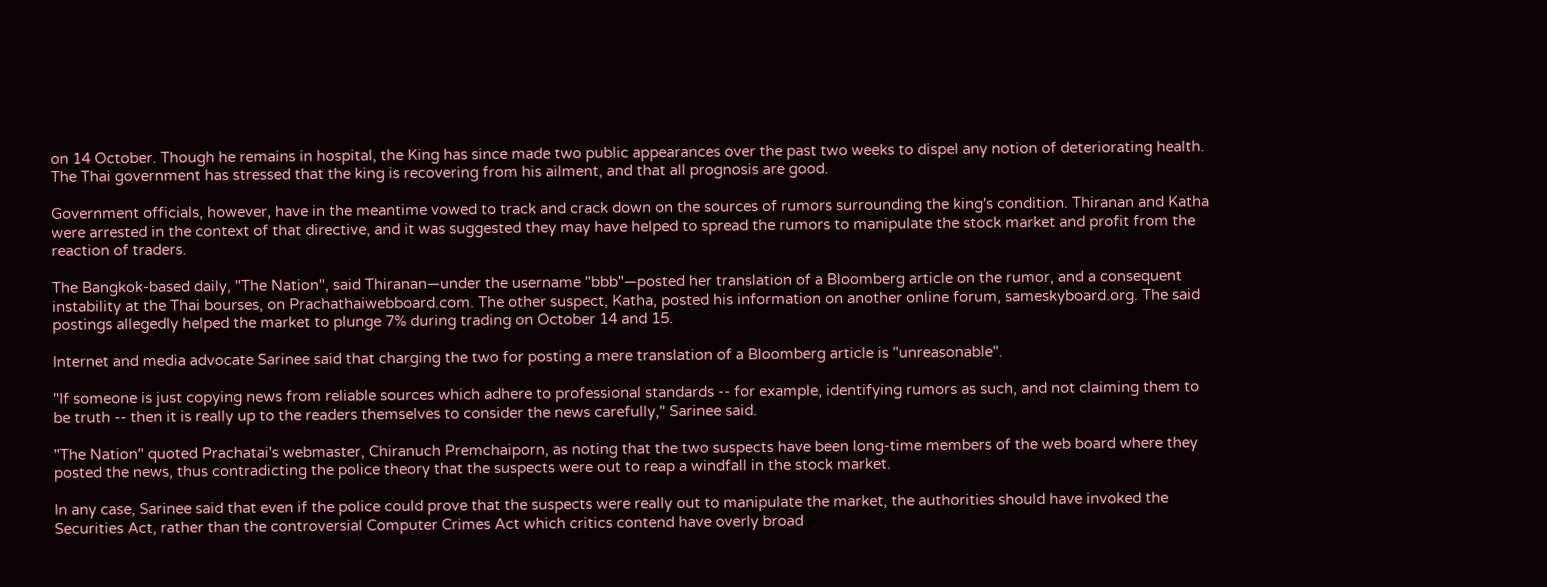on 14 October. Though he remains in hospital, the King has since made two public appearances over the past two weeks to dispel any notion of deteriorating health. The Thai government has stressed that the king is recovering from his ailment, and that all prognosis are good.

Government officials, however, have in the meantime vowed to track and crack down on the sources of rumors surrounding the king's condition. Thiranan and Katha were arrested in the context of that directive, and it was suggested they may have helped to spread the rumors to manipulate the stock market and profit from the reaction of traders.

The Bangkok-based daily, "The Nation", said Thiranan—under the username "bbb"—posted her translation of a Bloomberg article on the rumor, and a consequent instability at the Thai bourses, on Prachathaiwebboard.com. The other suspect, Katha, posted his information on another online forum, sameskyboard.org. The said postings allegedly helped the market to plunge 7% during trading on October 14 and 15.

Internet and media advocate Sarinee said that charging the two for posting a mere translation of a Bloomberg article is "unreasonable".

"If someone is just copying news from reliable sources which adhere to professional standards -- for example, identifying rumors as such, and not claiming them to be truth -- then it is really up to the readers themselves to consider the news carefully," Sarinee said.

"The Nation" quoted Prachatai's webmaster, Chiranuch Premchaiporn, as noting that the two suspects have been long-time members of the web board where they posted the news, thus contradicting the police theory that the suspects were out to reap a windfall in the stock market.

In any case, Sarinee said that even if the police could prove that the suspects were really out to manipulate the market, the authorities should have invoked the Securities Act, rather than the controversial Computer Crimes Act which critics contend have overly broad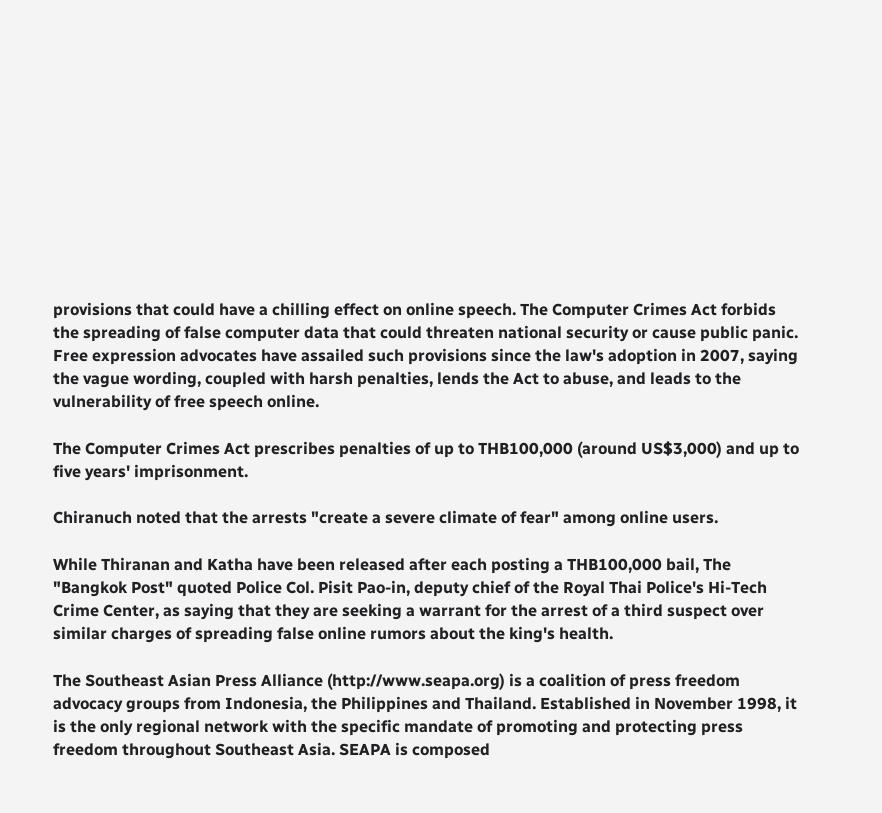provisions that could have a chilling effect on online speech. The Computer Crimes Act forbids the spreading of false computer data that could threaten national security or cause public panic. Free expression advocates have assailed such provisions since the law's adoption in 2007, saying the vague wording, coupled with harsh penalties, lends the Act to abuse, and leads to the vulnerability of free speech online.

The Computer Crimes Act prescribes penalties of up to THB100,000 (around US$3,000) and up to five years' imprisonment.

Chiranuch noted that the arrests "create a severe climate of fear" among online users.

While Thiranan and Katha have been released after each posting a THB100,000 bail, The "Bangkok Post" quoted Police Col. Pisit Pao-in, deputy chief of the Royal Thai Police's Hi-Tech Crime Center, as saying that they are seeking a warrant for the arrest of a third suspect over similar charges of spreading false online rumors about the king's health.

The Southeast Asian Press Alliance (http://www.seapa.org) is a coalition of press freedom advocacy groups from Indonesia, the Philippines and Thailand. Established in November 1998, it is the only regional network with the specific mandate of promoting and protecting press freedom throughout Southeast Asia. SEAPA is composed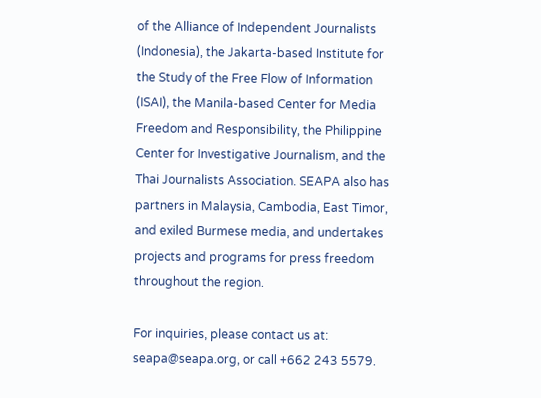of the Alliance of Independent Journalists (Indonesia), the Jakarta-based Institute for the Study of the Free Flow of Information (ISAI), the Manila-based Center for Media Freedom and Responsibility, the Philippine Center for Investigative Journalism, and the Thai Journalists Association. SEAPA also has partners in Malaysia, Cambodia, East Timor, and exiled Burmese media, and undertakes projects and programs for press freedom throughout the region.

For inquiries, please contact us at: seapa@seapa.org, or call +662 243 5579.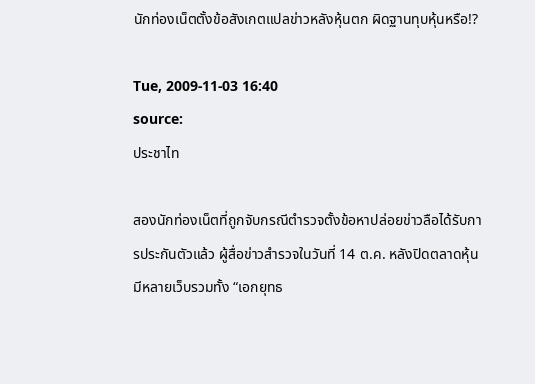นักท่องเน็ตตั้งข้อสังเกตแปลข่าวหลังหุ้นตก ผิดฐานทุบหุ้นหรือ!?

Tue, 2009-11-03 16:40
source:
ประชาไท

สองนักท่องเน็ตที่ถูกจับกรณีตำรวจตั้งข้อหาปล่อยข่าวลือได้รับการประกันตัวแล้ว ผู้สื่อข่าวสำรวจในวันที่ 14 ต.ค. หลังปิดตลาดหุ้นมีหลายเว็บรวมทั้ง “เอกยุทธ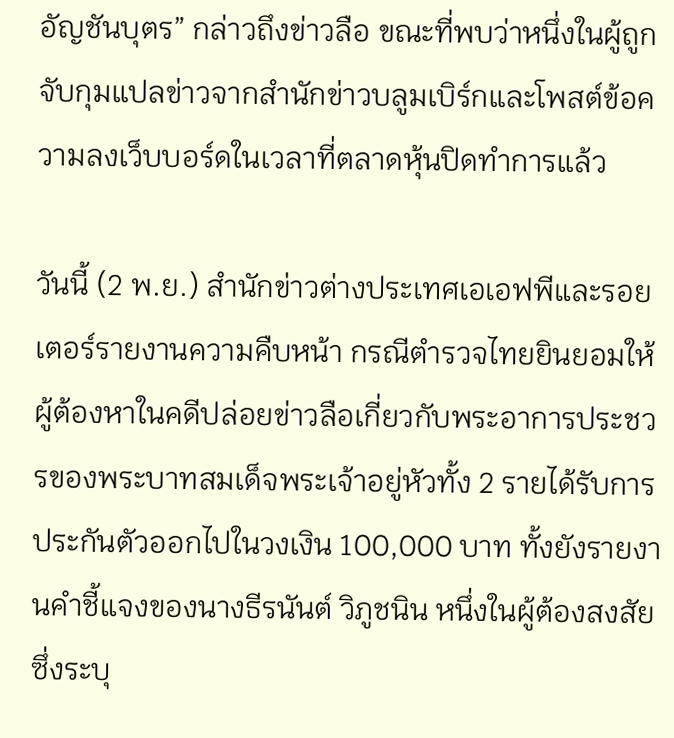อัญชันบุตร” กล่าวถึงข่าวลือ ขณะที่พบว่าหนึ่งในผู้ถูกจับกุมแปลข่าวจากสำนักข่าวบลูมเบิร์กและโพสต์ข้อความลงเว็บบอร์ดในเวลาที่ตลาดหุ้นปิดทำการแล้ว

วันนี้ (2 พ.ย.) สำนักข่าวต่างประเทศเอเอฟพีและรอยเตอร์รายงานความคืบหน้า กรณีตำรวจไทยยินยอมให้ผู้ต้องหาในคดีปล่อยข่าวลือเกี่ยวกับพระอาการประชวรของพระบาทสมเด็จพระเจ้าอยู่หัวทั้ง 2 รายได้รับการประกันตัวออกไปในวงเงิน 100,000 บาท ทั้งยังรายงานคำชี้แจงของนางธีรนันต์ วิภูชนิน หนึ่งในผู้ต้องสงสัย ซึ่งระบุ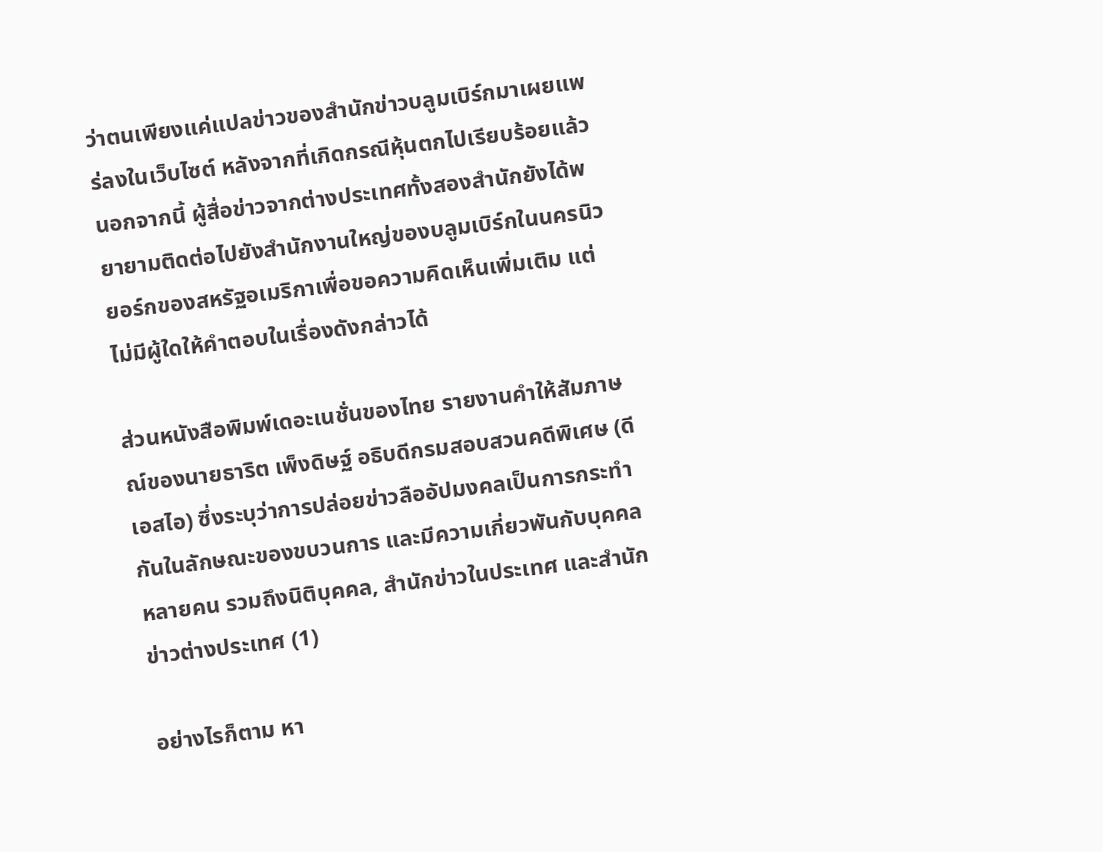ว่าตนเพียงแค่แปลข่าวของสำนักข่าวบลูมเบิร์กมาเผยแพร่ลงในเว็บไซต์ หลังจากที่เกิดกรณีหุ้นตกไปเรียบร้อยแล้ว นอกจากนี้ ผู้สื่อข่าวจากต่างประเทศทั้งสองสำนักยังได้พยายามติดต่อไปยังสำนักงานใหญ่ของบลูมเบิร์กในนครนิวยอร์กของสหรัฐอเมริกาเพื่อขอความคิดเห็นเพิ่มเติม แต่ไม่มีผู้ใดให้คำตอบในเรื่องดังกล่าวได้

ส่วนหนังสือพิมพ์เดอะเนชั่นของไทย รายงานคำให้สัมภาษณ์ของนายธาริต เพ็งดิษฐ์ อธิบดีกรมสอบสวนคดีพิเศษ (ดีเอสไอ) ซึ่งระบุว่าการปล่อยข่าวลืออัปมงคลเป็นการกระทำกันในลักษณะของขบวนการ และมีความเกี่ยวพันกับบุคคลหลายคน รวมถึงนิติบุคคล, สำนักข่าวในประเทศ และสำนักข่าวต่างประเทศ (1)

อย่างไรก็ตาม หา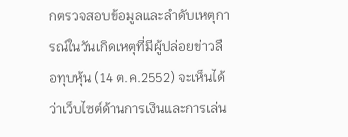กตรวจสอบข้อมูลและลำดับเหตุการณ์ในวันเกิดเหตุที่มีผู้ปล่อยข่าวลือทุบหุ้น (14 ต.ค.2552) จะเห็นได้ว่าเว็บไซต์ด้านการเงินและการเล่น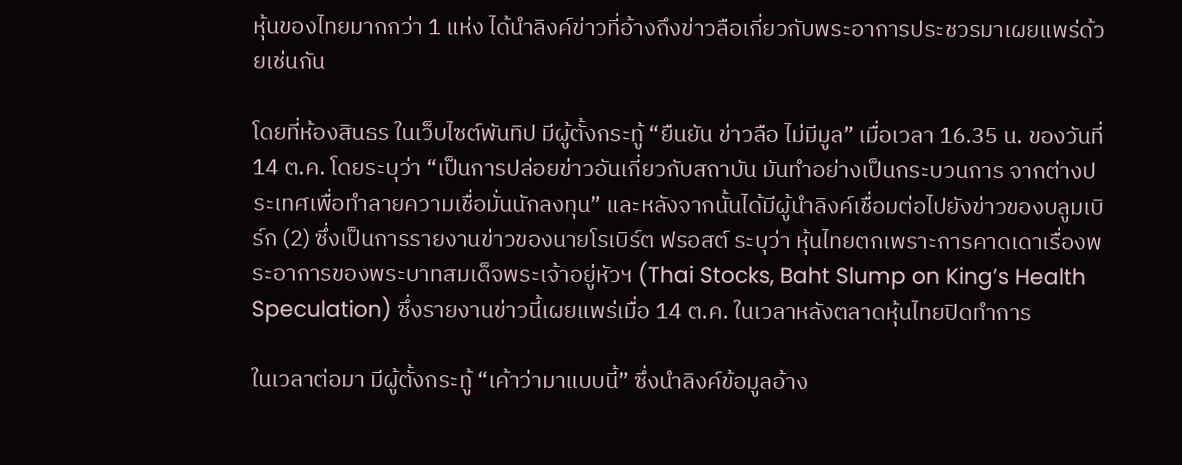หุ้นของไทยมากกว่า 1 แห่ง ได้นำลิงค์ข่าวที่อ้างถึงข่าวลือเกี่ยวกับพระอาการประชวรมาเผยแพร่ด้วยเช่นกัน

โดยที่ห้องสินธร ในเว็บไซต์พันทิป มีผู้ตั้งกระทู้ “ยืนยัน ข่าวลือ ไม่มีมูล” เมื่อเวลา 16.35 น. ของวันที่ 14 ต.ค. โดยระบุว่า “เป็นการปล่อยข่าวอันเกี่ยวกับสถาบัน มันทำอย่างเป็นกระบวนการ จากต่างประเทศเพื่อทำลายความเชื่อมั่นนักลงทุน” และหลังจากนั้นได้มีผู้นำลิงค์เชื่อมต่อไปยังข่าวของบลูมเบิร์ก (2) ซึ่งเป็นการรายงานข่าวของนายโรเบิร์ต ฟรอสต์ ระบุว่า หุ้นไทยตกเพราะการคาดเดาเรื่องพระอาการของพระบาทสมเด็จพระเจ้าอยู่หัวฯ (Thai Stocks, Baht Slump on King’s Health Speculation) ซึ่งรายงานข่าวนี้เผยแพร่เมื่อ 14 ต.ค. ในเวลาหลังตลาดหุ้นไทยปิดทำการ

ในเวลาต่อมา มีผู้ตั้งกระทู้ “เค้าว่ามาแบบนี้” ซึ่งนำลิงค์ข้อมูลอ้าง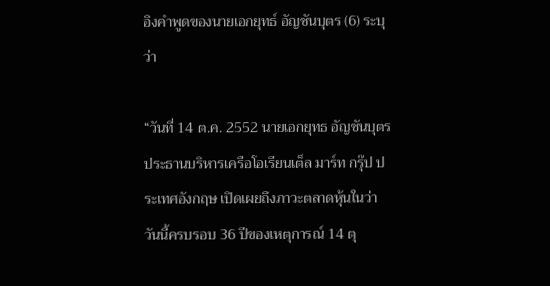อิงคำพูดของนายเอกยุทธ์ อัญชันบุตร (6) ระบุว่า

“วันที่ 14 ต.ค. 2552 นายเอกยุทธ อัญชันบุตร ประธานบริหารเครือโอเรียนเต็ล มาร์ท กรุ๊ป ประเทศอังกฤษ เปิดเผยถึงภาวะตลาดหุ้นในว่า วันนี้ครบรอบ 36 ปีของเหตุการณ์ 14 ตุ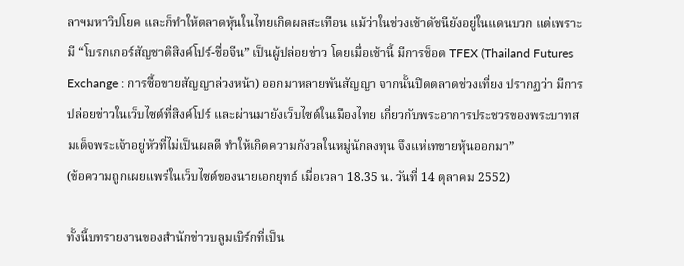ลาฯมหาวิปโยค และก็ทำให้ตลาดหุ้นในไทยเกิดผลสะเทือน แม้ว่าในช่วงเช้าดัชนียังอยู่ในแดนบวก แต่เพราะมี “โบรกเกอร์สัญชาติสิงค์โปร์-ชื่อจีน” เป็นผู้ปล่อยข่าว โดยเมื่อเช้านี้ มีการช็อต TFEX (Thailand Futures Exchange : การซื้อขายสัญญาล่วงหน้า) ออกมาหลายพันสัญญา จากนั้นปิดตลาดช่วงเที่ยง ปรากฏว่า มีการปล่อยข่าวในเว็บไซต์ที่สิงค์โปร์ และผ่านมายังเว็บไซต์ในเมืองไทย เกี่ยวกับพระอาการประชวรของพระบาทสมเด็จพระเจ้าอยู่หัวที่ไม่เป็นผลดี ทำให้เกิดความกังวลในหมู่นักลงทุน จึงแห่เทขายหุ้นออกมา”
(ข้อความถูกเผยแพร่ในเว็บไซต์ของนายเอกยุทธ์ เมื่อเวลา 18.35 น. วันที่ 14 ตุลาคม 2552)

ทั้งนี้บทรายงานของสำนักข่าวบลูมเบิร์กที่เป็น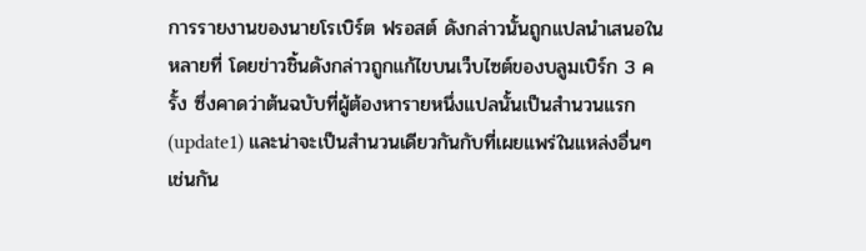การรายงานของนายโรเบิร์ต ฟรอสต์ ดังกล่าวนั้นถูกแปลนำเสนอในหลายที่ โดยข่าวชิ้นดังกล่าวถูกแก้ไขบนเว็บไซต์ของบลูมเบิร์ก 3 ครั้ง ซึ่งคาดว่าต้นฉบับที่ผู้ต้องหารายหนึ่งแปลนั้นเป็นสำนวนแรก (update1) และน่าจะเป็นสำนวนเดียวกันกับที่เผยแพร่ในแหล่งอื่นๆ เช่นกัน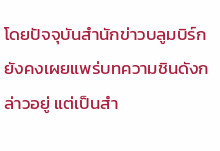โดยปัจจุบันสำนักข่าวบลูมบิร์กยังคงเผยแพร่บทความชินดังกล่าวอยู่ แต่เป็นสำ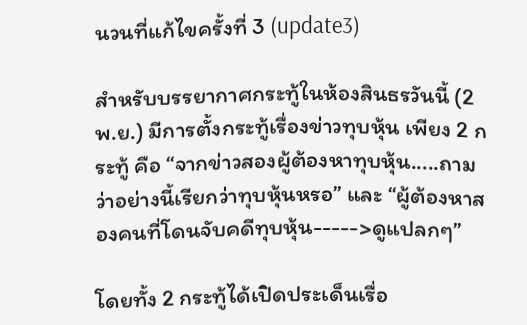นวนที่แก้ไขครั้งที่ 3 (update3)

สำหรับบรรยากาศกระทู้ในห้องสินธรวันนี้ (2 พ.ย.) มีการตั้งกระทู้เรื่องข่าวทุบหุ้น เพียง 2 กระทู้ คือ “จากข่าวสองผู้ต้องหาทุบหุ้น.....ถามว่าอย่างนี้เรียกว่าทุบหุ้นหรอ” และ “ผู้ต้องหาสองคนที่โดนจับคดีทุบหุ้น----->ดูแปลกๆ”

โดยทั้ง 2 กระทู้ได้เปิดประเด็นเรื่อ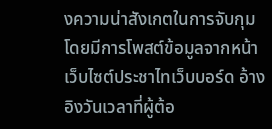งความน่าสังเกตในการจับกุม โดยมีการโพสต์ข้อมูลจากหน้าเว็บไซต์ประชาไทเว็บบอร์ด อ้างอิงวันเวลาที่ผู้ต้อ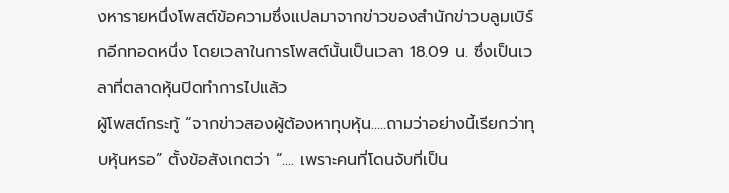งหารายหนึ่งโพสต์ข้อความซึ่งแปลมาจากข่าวของสำนักข่าวบลูมเบิร์กอีกทอดหนึ่ง โดยเวลาในการโพสต์นั้นเป็นเวลา 18.09 น. ซึ่งเป็นเวลาที่ตลาดหุ้นปิดทำการไปแล้ว
ผู้โพสต์กระทู้ “จากข่าวสองผู้ต้องหาทุบหุ้น.....ถามว่าอย่างนี้เรียกว่าทุบหุ้นหรอ” ตั้งข้อสังเกตว่า “.... เพราะคนที่โดนจับที่เป็น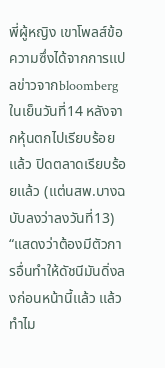พี่ผู้หญิง เขาโพลส์ข้อความซึ่งได้จากการเเปลข่าวจากbloomberg ในเย็นวันที่14 หลังจากหุ้นตกไปเรียบร้อยเเล้ว ปิดตลาดเรียบร้อยเเล้ว (แต่นสพ.บางฉบับลงว่าลงวันที่13) “แสดงว่าต้องมีตัวการอื่นทำให้ดัชนีมันดิ่งลงก่อนหน้านี้เเล้ว เเล้วทำไม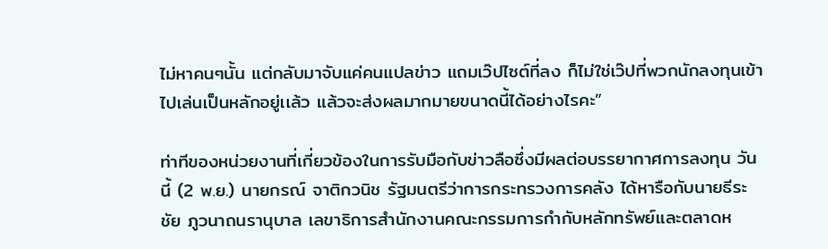ไม่หาคนๆนั้น แต่กลับมาจับแค่คนแปลข่าว แถมเว๊ปไซต์ที่ลง ก็ไม่ใช่เว๊ปที่พวกนักลงทุนเข้าไปเล่นเป็นหลักอยู่เเล้ว แล้วจะส่งผลมากมายขนาดนี้ได้อย่างไรคะ”

ท่าทีของหน่วยงานที่เกี่ยวข้องในการรับมือกับข่าวลือซึ่งมีผลต่อบรรยากาศการลงทุน วันนี้ (2 พ.ย.) นายกรณ์ จาติกวนิช รัฐมนตรีว่าการกระทรวงการคลัง ได้หารือกับนายธีระชัย ภูวนาถนรานุบาล เลขาธิการสำนักงานคณะกรรมการกำกับหลักทรัพย์และตลาดห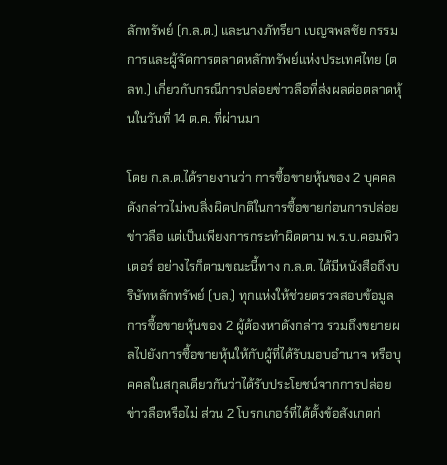ลักทรัพย์ (ก.ล.ต.) และนางภัทรียา เบญจพลชัย กรรมการและผู้จัดการตลาดหลักทรัพย์แห่งประเทศไทย (ตลท.) เกี่ยวกับกรณีการปล่อยข่าวลือที่ส่งผลต่อตลาดหุ้นในวันที่ 14 ต.ค. ที่ผ่านมา

โดย ก.ล.ต.ได้รายงานว่า การซื้อขายหุ้นของ 2 บุคคลดังกล่าวไม่พบสิ่งผิดปกติในการซื้อขายก่อนการปล่อยข่าวลือ แต่เป็นเพียงการกระทำผิดตาม พ.ร.บ.คอมพิวเตอร์ อย่างไรก็ตามขณะนี้ทาง ก.ล.ต. ได้มีหนังสือถึงบริษัทหลักทรัพย์ (บล.) ทุกแห่งให้ช่วยตรวจสอบข้อมูลการซื้อขายหุ้นของ 2 ผู้ต้องหาดังกล่าว รวมถึงขยายผลไปยังการซื้อขายหุ้นให้กับผู้ที่ได้รับมอบอำนาจ หรือบุคคลในสกุลเดียวกันว่าได้รับประโยชน์จากการปล่อยข่าวลือหรือไม่ ส่วน 2 โบรกเกอร์ที่ได้ตั้งข้อสังเกตก่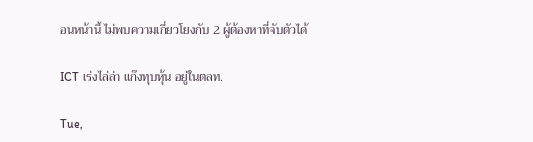อนหน้านี้ ไม่พบความเกี่ยวโยงกับ 2 ผู้ต้องหาที่จับตัวได้

ICT เร่งไล่ล่า แก๊งทุบหุ้น อยู่ในตลท.

Tue,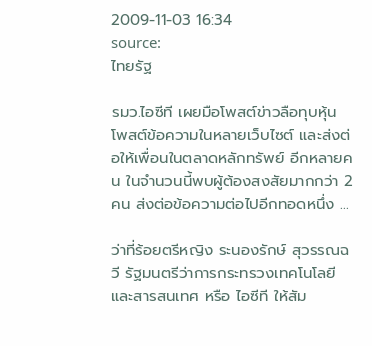2009-11-03 16:34
source:
ไทยรัฐ

รมว.ไอซีที เผยมือโพสต์ข่าวลือทุบหุ้น โพสต์ข้อความในหลายเว็บไซต์ และส่งต่อให้เพื่อนในตลาดหลักทรัพย์ อีกหลายคน ในจำนวนนี้พบผู้ต้องสงสัยมากกว่า 2 คน ส่งต่อข้อความต่อไปอีกทอดหนึ่ง ...

ว่าที่ร้อยตรีหญิง ระนองรักษ์ สุวรรณฉวี รัฐมนตรีว่าการกระทรวงเทคโนโลยีและสารสนเทศ หรือ ไอซีที ให้สัม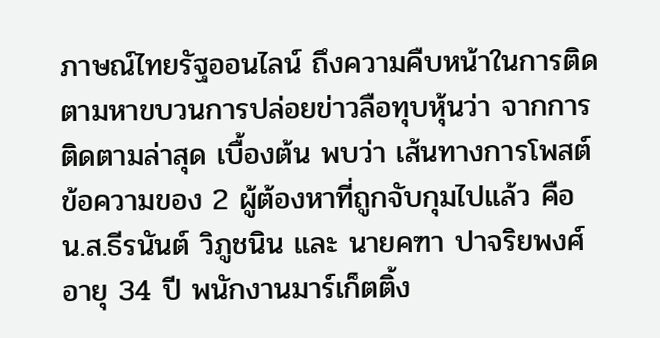ภาษณ์ไทยรัฐออนไลน์ ถึงความคืบหน้าในการติดตามหาขบวนการปล่อยข่าวลือทุบหุ้นว่า จากการติดตามล่าสุด เบื้องต้น พบว่า เส้นทางการโพสต์ข้อความของ 2 ผู้ต้องหาที่ถูกจับกุมไปแล้ว คือ น.ส.ธีรนันต์ วิภูชนิน และ นายคฑา ปาจริยพงศ์ อายุ 34 ปี พนักงานมาร์เก็ตติ้ง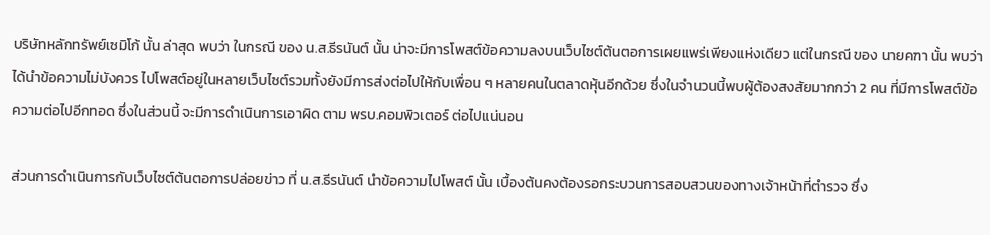บริษัทหลักทรัพย์เซมิโก้ นั้น ล่าสุด พบว่า ในกรณี ของ น.ส.ธีรนันต์ นั้น น่าจะมีการโพสต์ข้อความลงบนเว็บไซต์ต้นตอการเผยแพร่เพียงแห่งเดียว แต่ในกรณี ของ นายคฑา นั้น พบว่า ได้นำข้อความไม่บังควร ไปโพสต์อยู่ในหลายเว็บไซต์รวมทั้งยังมีการส่งต่อไปให้กับเพื่อน ๆ หลายคนในตลาดหุ้นอีกด้วย ซึ่งในจำนวนนี้พบผู้ต้องสงสัยมากกว่า 2 คน ที่มีการโพสต์ข้อความต่อไปอีกทอด ซึ่งในส่วนนี้ จะมีการดำเนินการเอาผิด ตาม พรบ.คอมพิวเตอร์ ต่อไปแน่นอน

ส่วนการดำเนินการกับเว็บไซต์ต้นตอการปล่อยข่าว ที่ น.ส.ธีรนันต์ นำข้อความไปโพสต์ นั้น เบื้องต้นคงต้องรอกระบวนการสอบสวนของทางเจ้าหน้าที่ตำรวจ ซึ่ง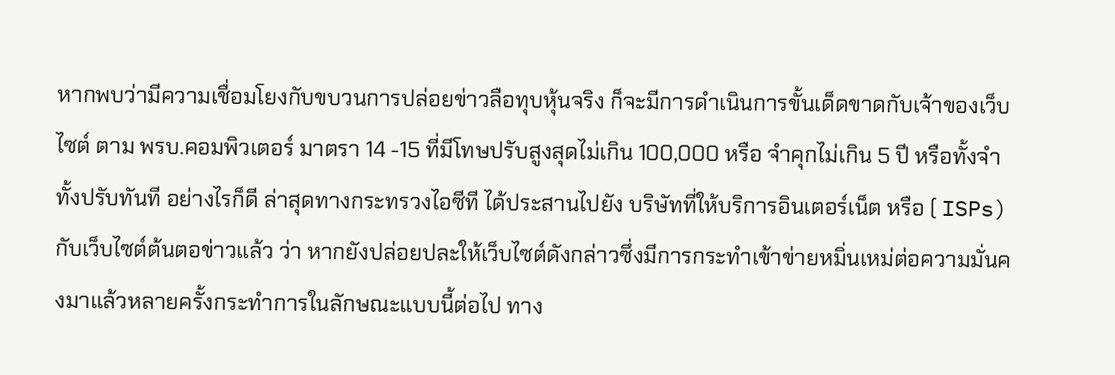หากพบว่ามีความเชื่อมโยงกับขบวนการปล่อยข่าวลือทุบหุ้นจริง ก็จะมีการดำเนินการขั้นเด็ดขาดกับเจ้าของเว็บไซต์ ตาม พรบ.คอมพิวเตอร์ มาตรา 14 -15 ที่มีโทษปรับสูงสุดไม่เกิน 100,000 หรือ จำคุกไม่เกิน 5 ปี หรือทั้งจำทั้งปรับทันที อย่างไรก็ดี ล่าสุดทางกระทรวงไอซีที ได้ประสานไปยัง บริษัทที่ให้บริการอินเตอร์เน็ต หรือ ( ISPs) กับเว็บไซต์ต้นตอข่าวแล้ว ว่า หากยังปล่อยปละให้เว็บไซต์ดังกล่าวซึ่งมีการกระทำเข้าข่ายหมิ่นเหม่ต่อความมั่นคงมาแล้วหลายครั้งกระทำการในลักษณะแบบนี้ต่อไป ทาง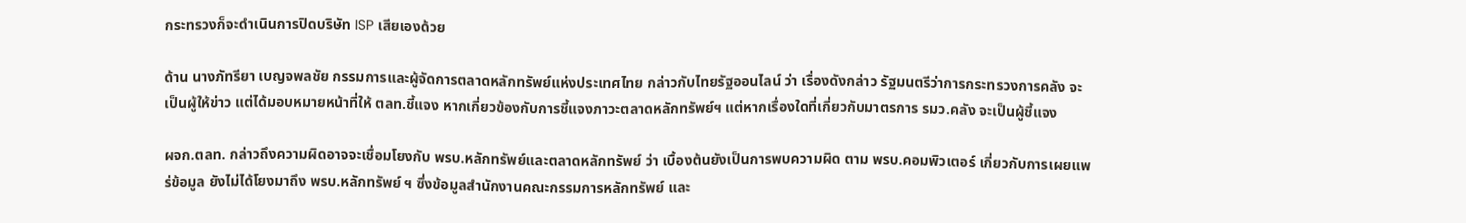กระทรวงก็จะดำเนินการปิดบริษัท ISP เสียเองด้วย

ด้าน นางภัทรียา เบญจพลชัย กรรมการและผู้จัดการตลาดหลักทรัพย์แห่งประเทศไทย กล่าวกับไทยรัฐออนไลน์ ว่า เรื่องดังกล่าว รัฐมนตรีว่าการกระทรวงการคลัง จะเป็นผู้ให้ข่าว แต่ได้มอบหมายหน้าที่ให้ ตลท.ชี้แจง หากเกี่ยวข้องกับการชี้แจงภาวะตลาดหลักทรัพย์ฯ แต่หากเรื่องใดที่เกี่ยวกับมาตรการ รมว.คลัง จะเป็นผู้ชี้แจง

ผจก.ตลท. กล่าวถึงความผิดอาจจะเชื่อมโยงกับ พรบ.หลักทรัพย์และตลาดหลักทรัพย์ ว่า เบื้องต้นยังเป็นการพบความผิด ตาม พรบ.คอมพิวเตอร์ เกี่ยวกับการเผยแพร่ข้อมูล ยังไม่ได้โยงมาถึง พรบ.หลักทรัพย์ ฯ ซึ่งข้อมูลสำนักงานคณะกรรมการหลักทรัพย์ และ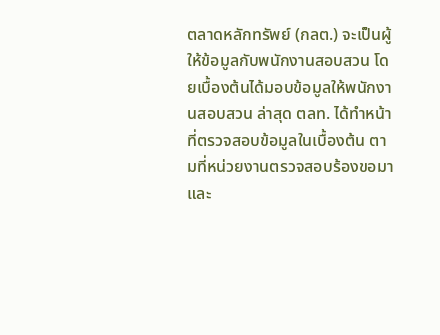ตลาดหลักทรัพย์ (กลต.) จะเป็นผู้ให้ข้อมูลกับพนักงานสอบสวน โดยเบื้องต้นได้มอบข้อมูลให้พนักงานสอบสวน ล่าสุด ตลท. ได้ทำหน้าที่ตรวจสอบข้อมูลในเบื้องต้น ตามที่หน่วยงานตรวจสอบร้องขอมา และ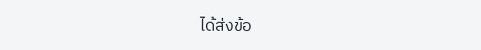ได้ส่งข้อ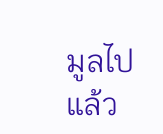มูลไปแล้ว